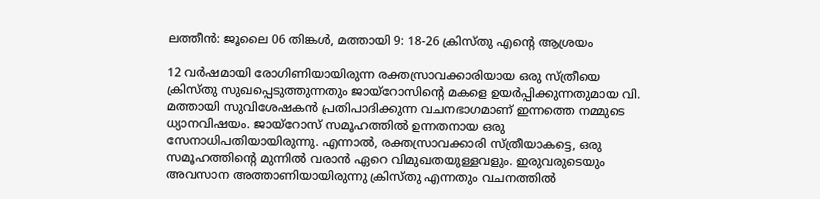ലത്തീൻ: ജൂലൈ 06 തിങ്കൾ, മത്തായി 9: 18-26 ക്രിസ്തു എന്റെ ആശ്രയം

12 വർഷമായി രോഗിണിയായിരുന്ന രക്തസ്രാവക്കാരിയായ ഒരു സ്ത്രീയെ ക്രിസ്തു സുഖപ്പെടുത്തുന്നതും ജായ്റോസിന്റെ മകളെ ഉയർപ്പിക്കുന്നതുമായ വി. മത്തായി സുവിശേഷകൻ പ്രതിപാദിക്കുന്ന വചനഭാഗമാണ് ഇന്നത്തെ നമ്മുടെ ധ്യാനവിഷയം. ജായ്റോസ് സമൂഹത്തിൽ ഉന്നതനായ ഒരു സേനാധിപതിയായിരുന്നു. എന്നാൽ, രക്തസ്രാവക്കാരി സ്ത്രീയാകട്ടെ, ഒരു സമൂഹത്തിന്റെ മുന്നിൽ വരാൻ ഏറെ വിമുഖതയുള്ളവളും. ഇരുവരുടെയും അവസാന അത്താണിയായിരുന്നു ക്രിസ്തു എന്നതും വചനത്തിൽ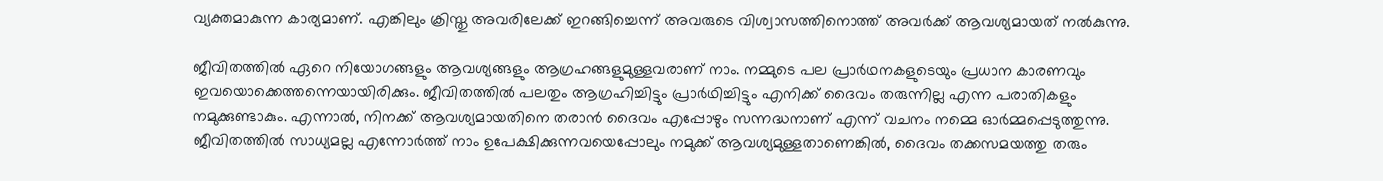വ്യക്തമാകുന്ന കാര്യമാണ്. എങ്കിലും ക്രിസ്തു അവരിലേക്ക് ഇറങ്ങിച്ചെന്ന് അവരുടെ വിശ്വാസത്തിനൊത്ത് അവർക്ക് ആവശ്യമായത് നൽകുന്നു.

ജീവിതത്തിൽ ഏറെ നിയോഗങ്ങളും ആവശ്യങ്ങളും ആഗ്രഹങ്ങളുമുള്ളവരാണ് നാം. നമ്മുടെ പല പ്രാര്‍ഥനകളുടെയും പ്രധാന കാരണവും ഇവയൊക്കെത്തന്നെയായിരിക്കും. ജീവിതത്തിൽ പലതും ആഗ്രഹിച്ചിട്ടും പ്രാര്‍ഥിച്ചിട്ടും എനിക്ക് ദൈവം തരുന്നില്ല എന്ന പരാതികളും നമുക്കുണ്ടാകും. എന്നാല്‍, നിനക്ക് ആവശ്യമായതിനെ തരാൻ ദൈവം എപ്പോഴും സന്നദ്ധനാണ് എന്ന് വചനം നമ്മെ ഓർമ്മപ്പെടുത്തുന്നു. ജീവിതത്തിൽ സാധ്യമല്ല എന്നോര്‍ത്ത് നാം ഉപേക്ഷിക്കുന്നവയെപ്പോലും നമുക്ക് ആവശ്യമുള്ളതാണെങ്കിൽ, ദൈവം തക്കസമയത്തു തരും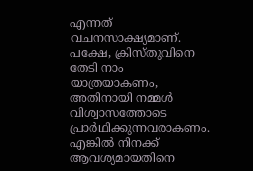എന്നത് വചനസാക്ഷ്യമാണ്. പക്ഷേ, ക്രിസ്തുവിനെ തേടി നാം യാത്രയാകണം, അതിനായി നമ്മൾ വിശ്വാസത്തോടെ പ്രാർഥിക്കുന്നവരാകണം. എങ്കിൽ നിനക്ക് ആവശ്യമായതിനെ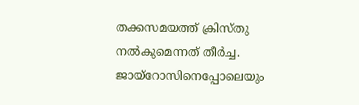തക്കസമയത്ത് ക്രിസ്തു നൽകുമെന്നത് തീർച്ച. ജായ്റോസിനെപ്പോലെയും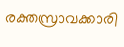രക്തസ്രാവക്കാരി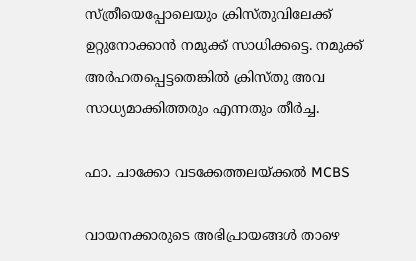സ്ത്രീയെപ്പോലെയും ക്രിസ്തുവിലേക്ക് ഉറ്റുനോക്കാൻ നമുക്ക് സാധിക്കട്ടെ. നമുക്ക് അർഹതപ്പെട്ടതെങ്കിൽ ക്രിസ്തു അവ സാധ്യമാക്കിത്തരും എന്നതും തീർച്ച.

ഫാ. ചാക്കോ വടക്കേത്തലയ്ക്കൽ MCBS

വായനക്കാരുടെ അഭിപ്രായങ്ങൾ താഴെ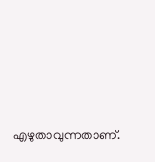എഴുതാവുന്നതാണ്.